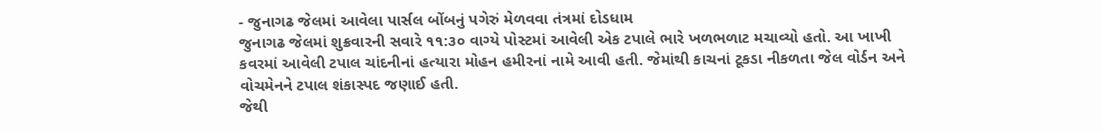- જુનાગઢ જેલમાં આવેલા પાર્સલ બોંબનું પગેરું મેળવવા તંત્રમાં દોડધામ
જુનાગઢ જેલમાં શુક્રવારની સવારે ૧૧:૩૦ વાગ્યે પોસ્ટમાં આવેલી એક ટપાલે ભારે ખળભળાટ મચાવ્યો હતો. આ ખાખી કવરમાં આવેલી ટપાલ ચાંદનીનાં હત્યારા મોહન હમીરનાં નામે આવી હતી. જેમાંથી કાચનાં ટૂકડા નીકળતા જેલ વોર્ડન અને વોચમેનને ટપાલ શંકાસ્પદ જણાઈ હતી.
જેથી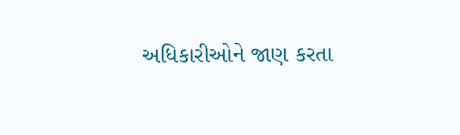અધિકારીઓને જાણ કરતા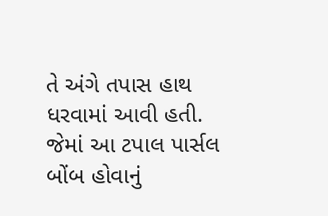તે અંગે તપાસ હાથ ધરવામાં આવી હતી. જેમાં આ ટપાલ પાર્સલ બોંબ હોવાનું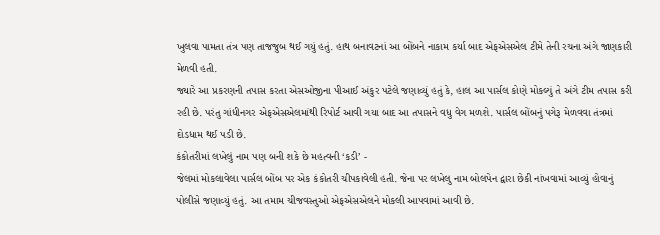ખુલવા પામતા તંત્ર પણ તાજજુબ થઈ ગયું હતું. હાથ બનાવટનાં આ બોંબને નાકામ કર્યા બાદ એફએસએલ ટીમે તેની રચના અંગે જાણકારી મેળવી હતી.
જ્યારે આ પ્રકરણની તપાસ કરતા એસઓજીના પીઆઈ અંકુર પટેલે જણાવ્યું હતું કે, હાલ આ પાર્સલ કોણે મોકલ્યું તે અંગે ટીમ તપાસ કરી રહી છે. પરંતુ ગાંધીનગર એફએસએલમાંથી રિપોર્ટ આવી ગયા બાદ આ તપાસને વધુ વેગ મળશે. પાર્સલ બોંબનું પગેરૂ મેળવવા તંત્રમાં દોડધામ થઈ પડી છે.
કંકોતરીમાં લખેલું નામ પણ બની શકે છે મહત્વની ‘કડી’ -
જેલમાં મોકલાવેલા પાર્સલ બોંબ પર એક કંકોતરી ચીપકાવેલી હતી. જેના પર લખેલુ નામ બોલપેન દ્વારા છેકી નાંખવામાં આવ્યું હોવાનું પોલીસે જણાવ્યું હતું. આ તમામ ચીજવસ્તુઓ એફએસએલને મોકલી આપવામાં આવી છે.